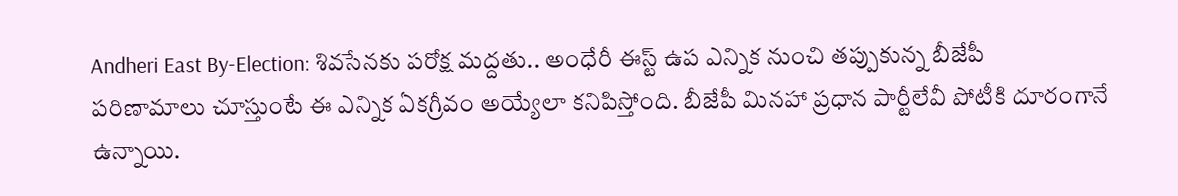Andheri East By-Election: శివసేనకు పరోక్ష మద్దతు.. అంధేరీ ఈస్ట్ ఉప ఎన్నిక నుంచి తప్పుకున్న బీజేపీ
పరిణామాలు చూస్తుంటే ఈ ఎన్నిక ఏకగ్రీవం అయ్యేలా కనిపిస్తోంది. బీజేపీ మినహా ప్రధాన పార్టీలేవీ పోటీకి దూరంగానే ఉన్నాయి.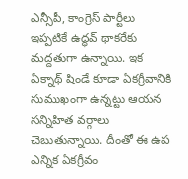ఎన్సీపీ, కాంగ్రెస్ పార్టీలు ఇప్పటికే ఉద్ధవ్ థాకరేకు మద్దతుగా ఉన్నాయి. ఇక ఏక్నాథ్ షిండే కూడా ఏకగ్రీవానికి సుముఖంగా ఉన్నట్టు ఆయన సన్నిహిత వర్గాలు చెబుతున్నాయి. దీంతో ఈ ఉప ఎన్నిక ఏకగ్రీవం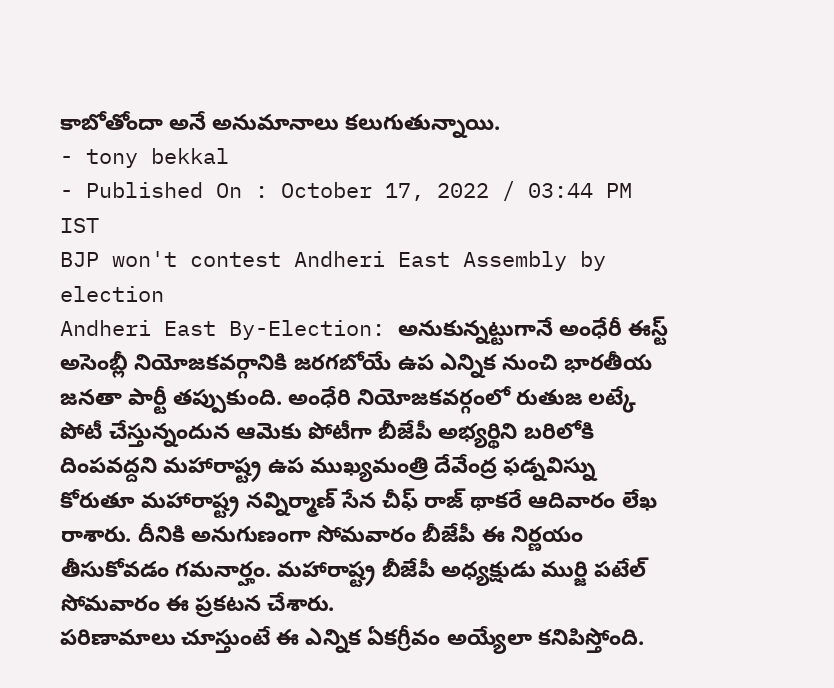కాబోతోందా అనే అనుమానాలు కలుగుతున్నాయి.
- tony bekkal
- Published On : October 17, 2022 / 03:44 PM IST
BJP won't contest Andheri East Assembly by election
Andheri East By-Election: అనుకున్నట్టుగానే అంధేరీ ఈస్ట్ అసెంబ్లీ నియోజకవర్గానికి జరగబోయే ఉప ఎన్నిక నుంచి భారతీయ జనతా పార్టీ తప్పుకుంది. అంధేరి నియోజకవర్గంలో రుతుజ లట్కే పోటీ చేస్తున్నందున ఆమెకు పోటీగా బీజేపీ అభ్యర్థిని బరిలోకి దింపవద్దని మహారాష్ట్ర ఉప ముఖ్యమంత్రి దేవేంద్ర ఫడ్నవిస్ను కోరుతూ మహారాష్ట్ర నవ్నిర్మాణ్ సేన చీఫ్ రాజ్ థాకరే ఆదివారం లేఖ రాశారు. దీనికి అనుగుణంగా సోమవారం బీజేపీ ఈ నిర్ణయం తీసుకోవడం గమనార్హం. మహారాష్ట్ర బీజేపీ అధ్యక్షుడు ముర్జి పటేల్ సోమవారం ఈ ప్రకటన చేశారు.
పరిణామాలు చూస్తుంటే ఈ ఎన్నిక ఏకగ్రీవం అయ్యేలా కనిపిస్తోంది.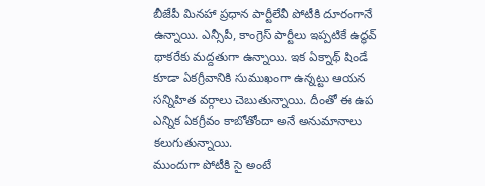బీజేపీ మినహా ప్రధాన పార్టీలేవీ పోటీకి దూరంగానే ఉన్నాయి. ఎన్సీపీ, కాంగ్రెస్ పార్టీలు ఇప్పటికే ఉద్ధవ్ థాకరేకు మద్దతుగా ఉన్నాయి. ఇక ఏక్నాథ్ షిండే కూడా ఏకగ్రీవానికి సుముఖంగా ఉన్నట్టు ఆయన సన్నిహిత వర్గాలు చెబుతున్నాయి. దీంతో ఈ ఉప ఎన్నిక ఏకగ్రీవం కాబోతోందా అనే అనుమానాలు కలుగుతున్నాయి.
ముందుగా పోటీకి సై అంటే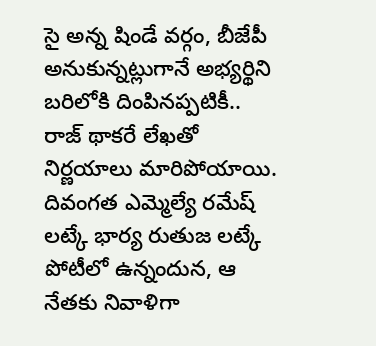సై అన్న షిండే వర్గం, బీజేపీ అనుకున్నట్లుగానే అభ్యర్థిని బరిలోకి దింపినప్పటికీ.. రాజ్ థాకరే లేఖతో నిర్ణయాలు మారిపోయాయి. దివంగత ఎమ్మెల్యే రమేష్ లట్కే భార్య రుతుజ లట్కే పోటీలో ఉన్నందున, ఆ నేతకు నివాళిగా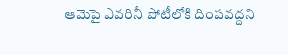ఆమెపై ఎవరినీ పోటీలోకి దింపవద్దని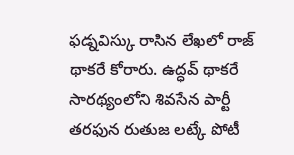ఫడ్నవిస్కు రాసిన లేఖలో రాజ్ థాకరే కోరారు. ఉద్ధవ్ థాకరే సారథ్యంలోని శివసేన పార్టీ తరఫున రుతుజ లట్కే పోటీ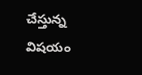చేస్తున్న విషయం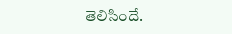తెలిసిందే.